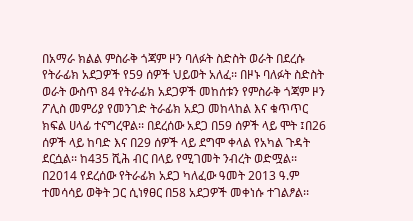በአማራ ክልል ምስራቅ ጎጃም ዞን ባለፉት ስድስት ወራት በደረሱ የትራፊክ አደጋዎች የ59 ሰዎች ህይወት አለፈ፡፡ በዞኑ ባለፉት ስድስት ወራት ውስጥ 84 የትራፊክ አደጋዎች መከሰቱን የምስራቅ ጎጃም ዞን ፖሊስ መምሪያ የመንገድ ትራፊክ አደጋ መከላከል እና ቁጥጥር ክፍል ሀላፊ ተናግረዋል፡፡ በደረሰው አደጋ በ59 ሰዎች ላይ ሞት ፤በ26 ሰዎች ላይ ከባድ እና በ29 ሰዎች ላይ ደግሞ ቀላል የአካል ጉዳት ደርሷል፡፡ ከ435 ሺሕ ብር በላይ የሚገመት ንብረት ወድሟል፡፡ በ2014 የደረሰው የትራፊክ አደጋ ካለፈው ዓመት 2013 ዓ.ም ተመሳሳይ ወቅት ጋር ሲነፃፀር በ58 አደጋዎች መቀነሱ ተገልፆል፡፡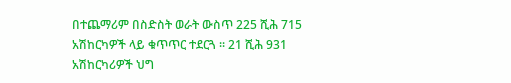በተጨማሪም በስድስት ወራት ውስጥ 225 ሺሕ 715 አሽከርካዎች ላይ ቁጥጥር ተደርጓ ፡፡ 21 ሺሕ 931 አሽከርካሪዎች ህግ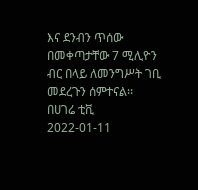እና ደንብን ጥሰው በመቀጣታቸው 7 ሚሊዮን ብር በላይ ለመንግሥት ገቢ መደረጉን ሰምተናል፡፡
በሀገሬ ቲቪ
2022-01-11